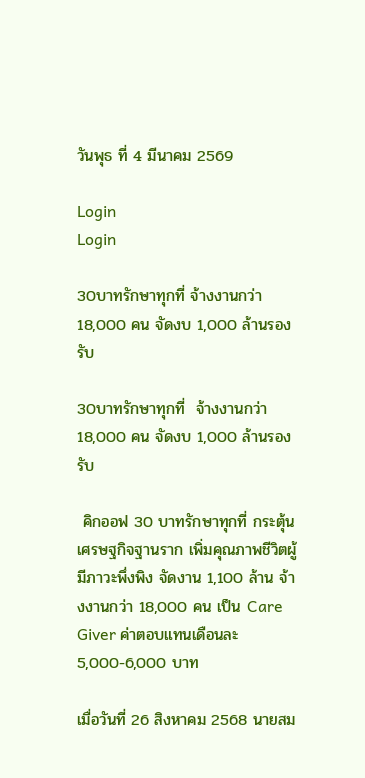วันพุธ ที่ 4 มีนาคม 2569

Login
Login

30บาทรักษาทุกที่ จ้างงานกว่า 18,000 คน จัดงบ 1,000 ล้านรองรับ

30บาทรักษาทุกที่  จ้างงานกว่า 18,000 คน จัดงบ 1,000 ล้านรองรับ

 คิกออฟ 30 บาทรักษาทุกที่ กระตุ้นเศรษฐกิจฐานราก เพิ่มคุณภาพชีวิตผู้มีภาวะพึ่งพิง จัดงาน 1,100 ล้าน จ้างงานกว่า 18,000 คน เป็น Care Giver ค่าตอบแทนเดือนละ 5,000-6,000 บาท

เมื่อวันที่ 26 สิงหาคม 2568 นายสม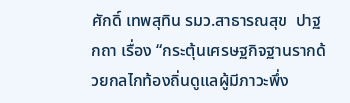ศักดิ์ เทพสุทิน รมว.สาธารณสุข  ปาฐกถา เรื่อง “กระตุ้นเศรษฐกิจฐานรากด้วยกลไกท้องถิ่นดูแลผู้มีภาวะพึ่ง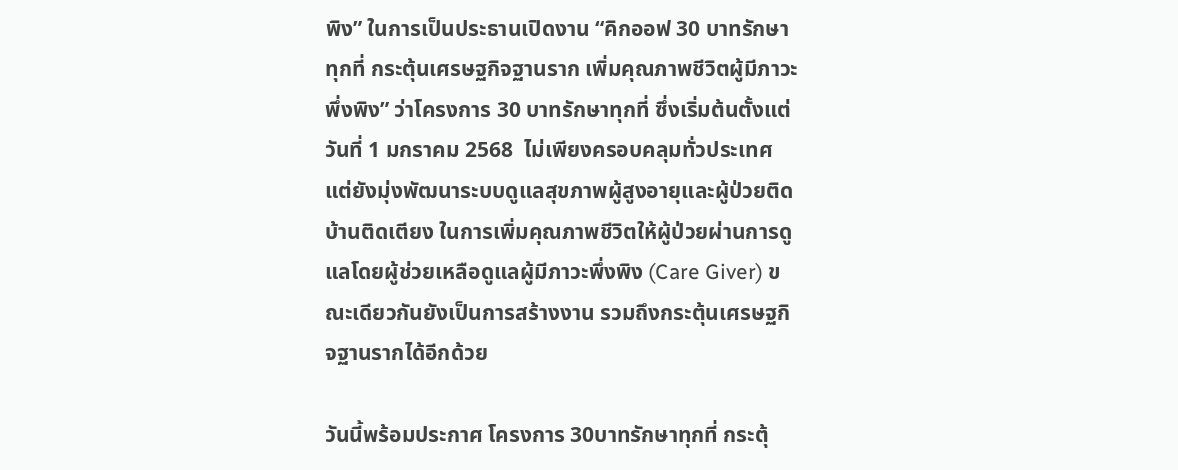พิง” ในการเป็นประธานเปิดงาน “คิกออฟ 30 บาทรักษาทุกที่ กระตุ้นเศรษฐกิจฐานราก เพิ่มคุณภาพชีวิตผู้มีภาวะพึ่งพิง” ว่าโครงการ 30 บาทรักษาทุกที่ ซึ่งเริ่มต้นตั้งแต่วันที่ 1 มกราคม 2568  ไม่เพียงครอบคลุมทั่วประเทศ แต่ยังมุ่งพัฒนาระบบดูแลสุขภาพผู้สูงอายุและผู้ป่วยติดบ้านติดเตียง ในการเพิ่มคุณภาพชีวิตให้ผู้ป่วยผ่านการดูแลโดยผู้ช่วยเหลือดูแลผู้มีภาวะพึ่งพิง (Care Giver) ขณะเดียวกันยังเป็นการสร้างงาน รวมถึงกระตุ้นเศรษฐกิจฐานรากได้อีกด้วย

วันนี้พร้อมประกาศ โครงการ 30บาทรักษาทุกที่ กระตุ้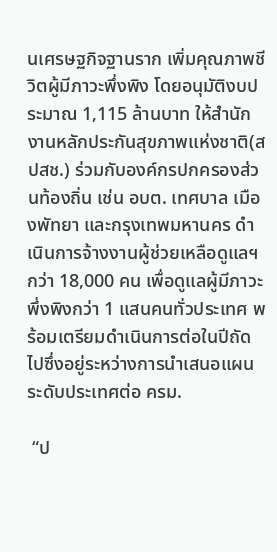นเศรษฐกิจฐานราก เพิ่มคุณภาพชีวิตผู้มีภาวะพึ่งพิง โดยอนุมัติงบประมาณ 1,115 ล้านบาท ให้สำนักงานหลักประกันสุขภาพแห่งชาติ(สปสช.) ร่วมกับองค์กรปกครองส่วนท้องถิ่น เช่น อบต. เทศบาล เมืองพัทยา และกรุงเทพมหานคร ดำเนินการจ้างงานผู้ช่วยเหลือดูแลฯ กว่า 18,000 คน เพื่อดูแลผู้มีภาวะพึ่งพิงกว่า 1 แสนคนทั่วประเทศ พร้อมเตรียมดำเนินการต่อในปีถัดไปซึ่งอยู่ระหว่างการนำเสนอแผนระดับประเทศต่อ ครม.

 “ป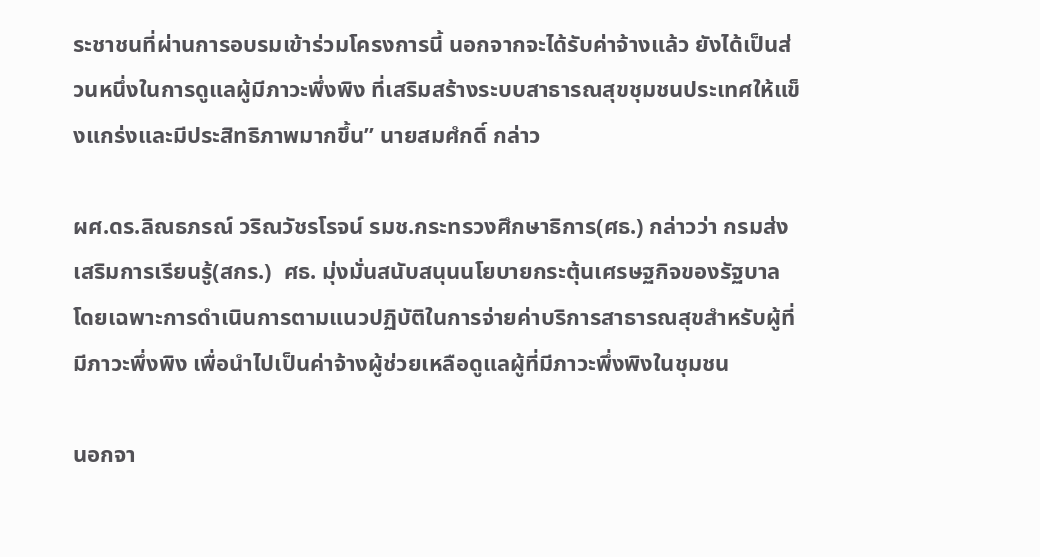ระชาชนที่ผ่านการอบรมเข้าร่วมโครงการนี้ นอกจากจะได้รับค่าจ้างแล้ว ยังได้เป็นส่วนหนึ่งในการดูแลผู้มีภาวะพึ่งพิง ที่เสริมสร้างระบบสาธารณสุขชุมชนประเทศให้แข็งแกร่งและมีประสิทธิภาพมากขึ้น” นายสมศํกดิ์ กล่าว

ผศ.ดร.ลิณธภรณ์ วริณวัชรโรจน์ รมช.กระทรวงศึกษาธิการ(ศธ.) กล่าวว่า กรมส่งเสริมการเรียนรู้(สกร.)  ศธ. มุ่งมั่นสนับสนุนนโยบายกระตุ้นเศรษฐกิจของรัฐบาล โดยเฉพาะการดำเนินการตามแนวปฏิบัติในการจ่ายค่าบริการสาธารณสุขสำหรับผู้ที่มีภาวะพึ่งพิง เพื่อนำไปเป็นค่าจ้างผู้ช่วยเหลือดูแลผู้ที่มีภาวะพึ่งพิงในชุมชน

นอกจา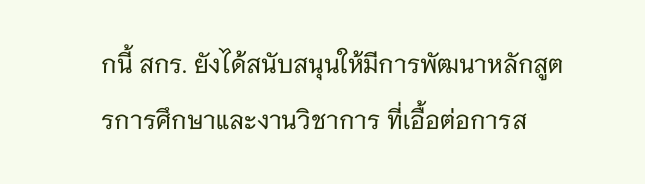กนี้ สกร. ยังได้สนับสนุนให้มีการพัฒนาหลักสูตรการศึกษาและงานวิชาการ ที่เอื้อต่อการส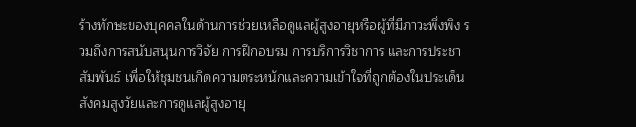ร้างทักษะของบุคคลในด้านการช่วยเหลือดูแลผู้สูงอายุหรือผู้ที่มีภาวะพึ่งพิง รวมถึงการสนับสนุนการวิจัย การฝึกอบรม การบริการวิชาการ และการประชาสัมพันธ์ เพื่อให้ชุมชนเกิดความตระหนักและความเข้าใจที่ถูกต้องในประเด็นสังคมสูงวัยและการดูแลผู้สูงอายุ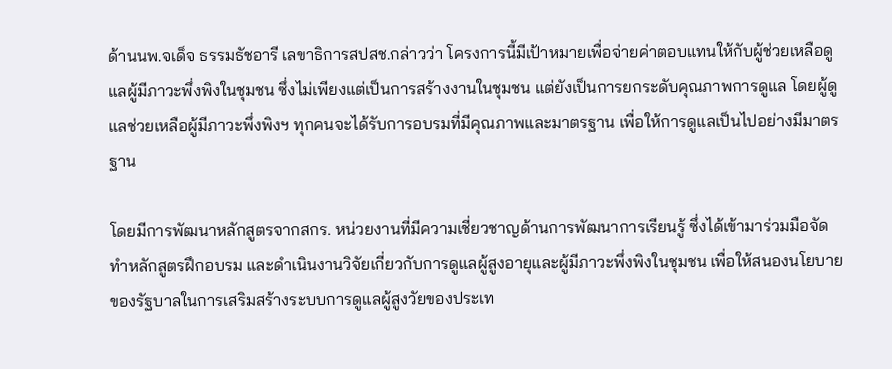ด้านนพ.จเด็จ ธรรมธัชอารี เลขาธิการสปสช.กล่าวว่า โครงการนี้มีเป้าหมายเพื่อจ่ายค่าตอบแทนให้กับผู้ช่วยเหลือดูแลผู้มีภาวะพึ่งพิงในชุมชน ซึ่งไม่เพียงแต่เป็นการสร้างงานในชุมชน แต่ยังเป็นการยกระดับคุณภาพการดูแล โดยผู้ดูแลช่วยเหลือผู้มีภาวะพึ่งพิงฯ ทุกคนจะได้รับการอบรมที่มีคุณภาพและมาตรฐาน เพื่อให้การดูแลเป็นไปอย่างมีมาตรฐาน

โดยมีการพัฒนาหลักสูตรจากสกร. หน่วยงานที่มีความเชี่ยวชาญด้านการพัฒนาการเรียนรู้ ซึ่งได้เข้ามาร่วมมือจัดทำหลักสูตรฝึกอบรม และดำเนินงานวิจัยเกี่ยวกับการดูแลผู้สูงอายุและผู้มีภาวะพึ่งพิงในชุมชน เพื่อให้สนองนโยบายของรัฐบาลในการเสริมสร้างระบบการดูแลผู้สูงวัยของประเท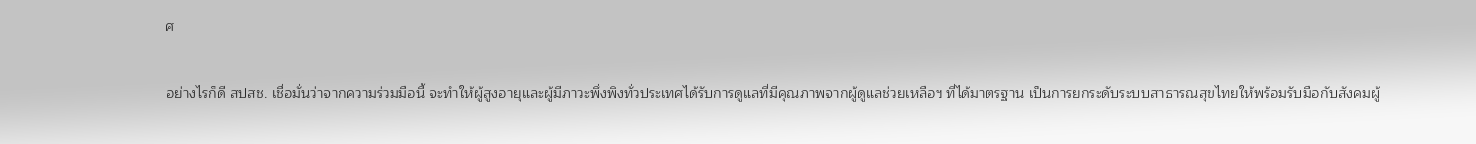ศ

อย่างไรก็ดี สปสช. เชื่อมั่นว่าจากความร่วมมือนี้ จะทำให้ผู้สูงอายุและผู้มีภาวะพึ่งพิงทั่วประเทศได้รับการดูแลที่มีคุณภาพจากผู้ดูแลช่วยเหลือฯ ที่ได้มาตรฐาน เป็นการยกระดับระบบสาธารณสุขไทยให้พร้อมรับมือกับสังคมผู้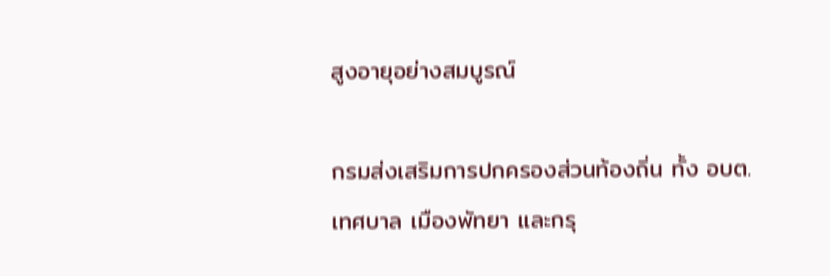สูงอายุอย่างสมบูรณ์

กรมส่งเสริมการปกครองส่วนท้องถิ่น ทั้ง อบต. เทศบาล เมืองพัทยา และกรุ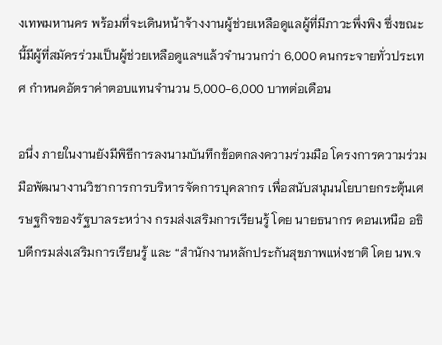งเทพมหานคร พร้อมที่จะเดินหน้าจ้างงานผู้ช่วยเหลือดูแลผู้ที่มีภาวะพึ่งพิง ซึ่งขณะนี้มีผู้ที่สมัครร่วมเป็นผู้ช่วยเหลือดูแลฯแล้วจำนวนกว่า 6,000 คนกระจายทั่วประเทศ กำหนดอัตราค่าตอบแทนจำนวน 5,000-6,000 บาทต่อเดือน

อนึ่ง ภายในงานยังมีพิธีการลงนามบันทึกข้อตกลงความร่วมมือ โครงการความร่วมมือพัฒนางานวิชาการการบริหารจัดการบุคลากร เพื่อสนับสนุนนโยบายกระตุ้นเศรษฐกิจของรัฐบาลระหว่าง กรมส่งเสริมการเรียนรู้ โดย นายธนากร ดอนเหนือ อธิบดีกรมส่งเสริมการเรียนรู้ และ “สำนักงานหลักประกันสุขภาพแห่งชาติ โดย นพ.จ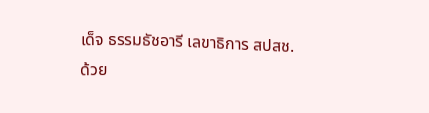เด็จ ธรรมธัชอารี เลขาธิการ สปสช.ด้วย